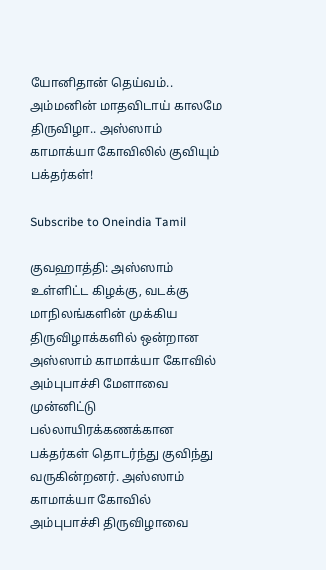யோனிதான் தெய்வம்.. அம்மனின் மாதவிடாய் காலமே திருவிழா.. அஸ்ஸாம் காமாக்யா கோவிலில் குவியும் பக்தர்கள்!

Subscribe to Oneindia Tamil

குவஹாத்தி: அஸ்ஸாம் உள்ளிட்ட கிழக்கு, வடக்கு மாநிலங்களின் முக்கிய திருவிழாக்களில் ஒன்றான அஸ்ஸாம் காமாக்யா கோவில் அம்புபாச்சி மேளாவை முன்னிட்டு பல்லாயிரக்கணக்கான பக்தர்கள் தொடர்ந்து குவிந்து வருகின்றனர். அஸ்ஸாம் காமாக்யா கோவில் அம்புபாச்சி திருவிழாவை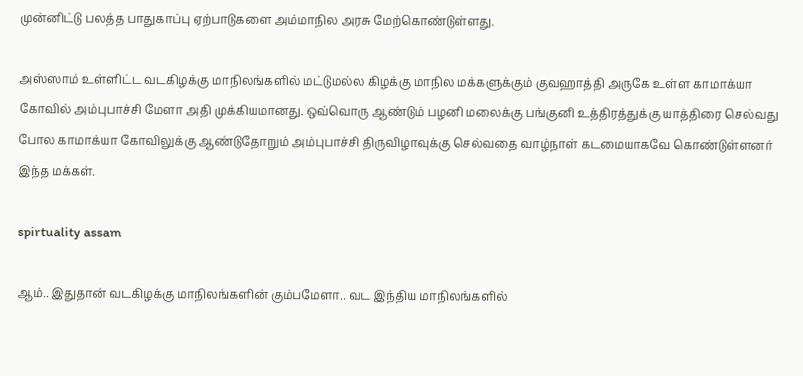முன்னிட்டு பலத்த பாதுகாப்பு ஏற்பாடுகளை அம்மாநில அரசு மேற்கொண்டுள்ளது.

அஸ்ஸாம் உள்ளிட்ட வடகிழக்கு மாநிலங்களில் மட்டுமல்ல கிழக்கு மாநில மக்களுக்கும் குவஹாத்தி அருகே உள்ள காமாக்யா கோவில் அம்புபாச்சி மேளா அதி முக்கியமானது. ஒவ்வொரு ஆண்டும் பழனி மலைக்கு பங்குனி உத்திரத்துக்கு யாத்திரை செல்வது போல காமாக்யா கோவிலுக்கு ஆண்டுதோறும் அம்புபாச்சி திருவிழாவுக்கு செல்வதை வாழ்நாள் கடமையாகவே கொண்டுள்ளனர் இந்த மக்கள்.

spirtuality assam

ஆம்.. இதுதான் வடகிழக்கு மாநிலங்களின் கும்பமேளா.. வட இந்திய மாநிலங்களில்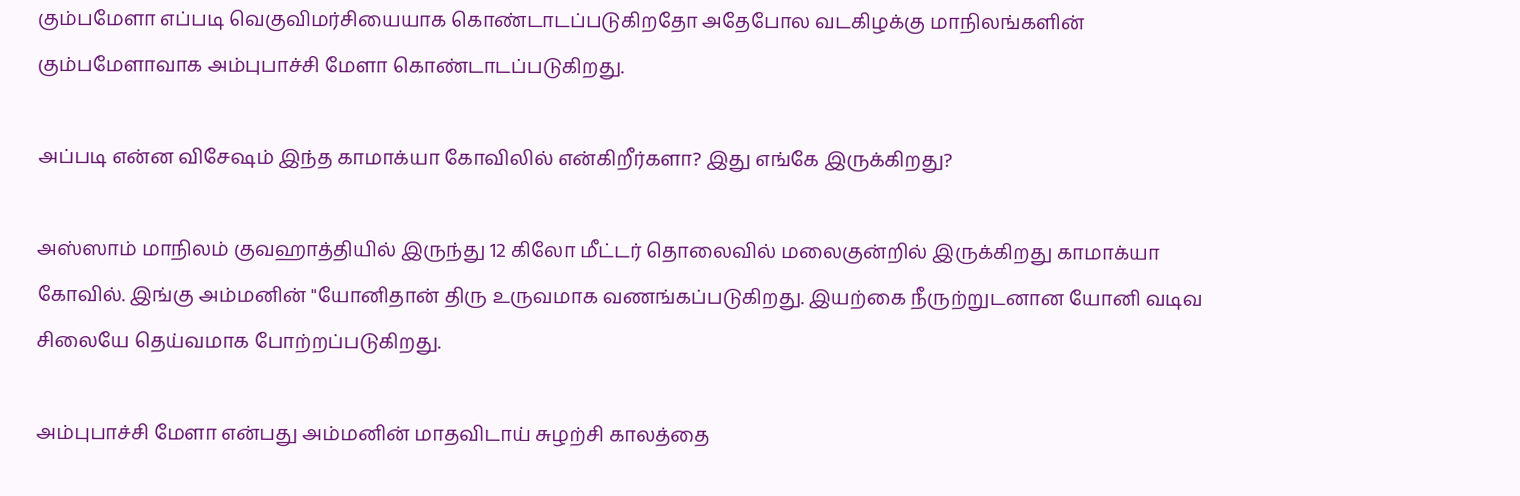கும்பமேளா எப்படி வெகுவிமர்சியையாக கொண்டாடப்படுகிறதோ அதேபோல வடகிழக்கு மாநிலங்களின் கும்பமேளாவாக அம்புபாச்சி மேளா கொண்டாடப்படுகிறது.

அப்படி என்ன விசேஷம் இந்த காமாக்யா கோவிலில் என்கிறீர்களா? இது எங்கே இருக்கிறது?

அஸ்ஸாம் மாநிலம் குவஹாத்தியில் இருந்து 12 கிலோ மீட்டர் தொலைவில் மலைகுன்றில் இருக்கிறது காமாக்யா கோவில். இங்கு அம்மனின் "யோனிதான் திரு உருவமாக வணங்கப்படுகிறது. இயற்கை நீருற்றுடனான யோனி வடிவ சிலையே தெய்வமாக போற்றப்படுகிறது.

அம்புபாச்சி மேளா என்பது அம்மனின் மாதவிடாய் சுழற்சி காலத்தை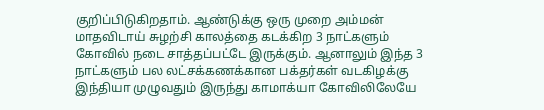குறிப்பிடுகிறதாம். ஆண்டுக்கு ஒரு முறை அம்மன் மாதவிடாய் சுழற்சி காலத்தை கடக்கிற 3 நாட்களும் கோவில் நடை சாத்தப்பட்டே இருக்கும். ஆனாலும் இந்த 3 நாட்களும் பல லட்சக்கணக்கான பக்தர்கள் வடகிழக்கு இந்தியா முழுவதும் இருந்து காமாக்யா கோவிலிலேயே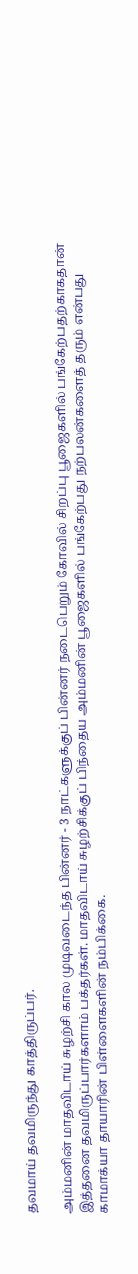தவமாய் தவமிருந்து காத்திருப்பர்.

அம்மனின் மாதவிடாய் சுழற்சி கால முடிவடைந்த பின்னர் - 3 நாட்களுக்குப் பின்னர் நடைபெறும் கோவில் சிறப்பு பூஜைகளில் பங்கேற்பதற்காகதான் இத்தனை தவமிருப்பார்களாம் பக்தர்கள். மாதவிடாய் சுழற்சிக்குப் பிந்தைய அம்மனின் பூஜைகளில் பங்கேற்பது நற்பலன்களைத் தரும் என்பது காமாக்யா தாயாரின் பிள்ளைகளின் நம்பிக்கை.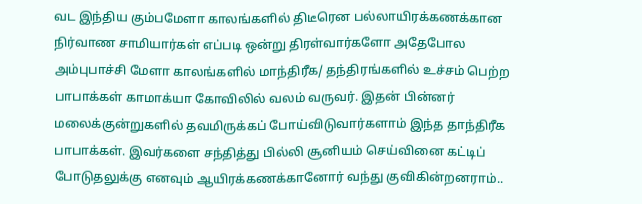வட இந்திய கும்பமேளா காலங்களில் திடீரென பல்லாயிரக்கணக்கான நிர்வாண சாமியார்கள் எப்படி ஒன்று திரள்வார்களோ அதேபோல அம்புபாச்சி மேளா காலங்களில் மாந்திரீக/ தந்திரங்களில் உச்சம் பெற்ற பாபாக்கள் காமாக்யா கோவிலில் வலம் வருவர். இதன் பின்னர் மலைக்குன்றுகளில் தவமிருக்கப் போய்விடுவார்களாம் இந்த தாந்திரீக பாபாக்கள். இவர்களை சந்தித்து பில்லி சூனியம் செய்வினை கட்டிப் போடுதலுக்கு எனவும் ஆயிரக்கணக்கானோர் வந்து குவிகின்றனராம்..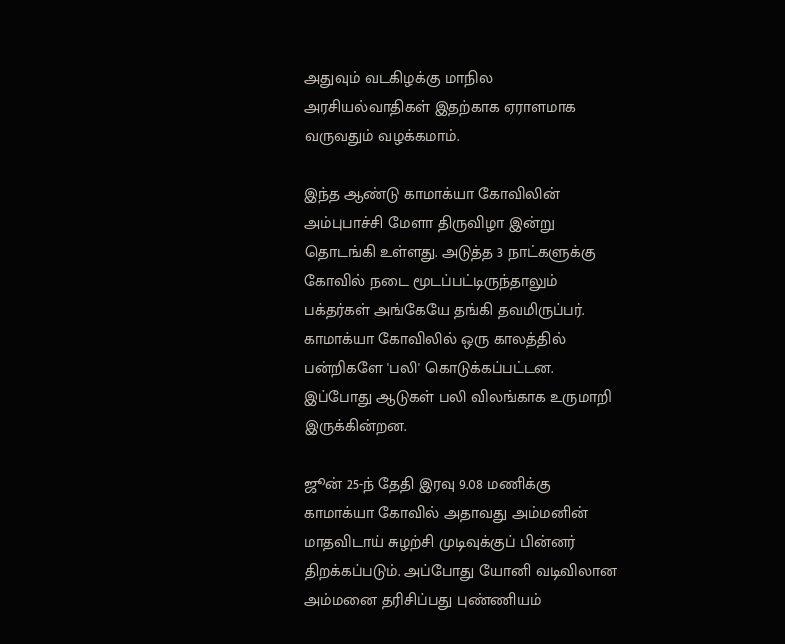அதுவும் வடகிழக்கு மாநில அரசியல்வாதிகள் இதற்காக ஏராளமாக வருவதும் வழக்கமாம்.

இந்த ஆண்டு காமாக்யா கோவிலின் அம்புபாச்சி மேளா திருவிழா இன்று தொடங்கி உள்ளது. அடுத்த 3 நாட்களுக்கு கோவில் நடை மூடப்பட்டிருந்தாலும் பக்தர்கள் அங்கேயே தங்கி தவமிருப்பர். காமாக்யா கோவிலில் ஒரு காலத்தில் பன்றிகளே 'பலி' கொடுக்கப்பட்டன. இப்போது ஆடுகள் பலி விலங்காக உருமாறி இருக்கின்றன.

ஜூன் 25-ந் தேதி இரவு 9.08 மணிக்கு காமாக்யா கோவில் அதாவது அம்மனின் மாதவிடாய் சுழற்சி முடிவுக்குப் பின்னர் திறக்கப்படும். அப்போது யோனி வடிவிலான அம்மனை தரிசிப்பது புண்ணியம்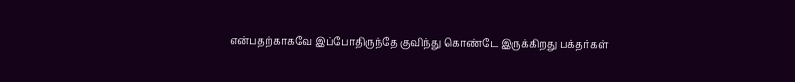என்பதற்காகவே இப்போதிருந்தே குவிந்து கொண்டே இருக்கிறது பக்தர்கள்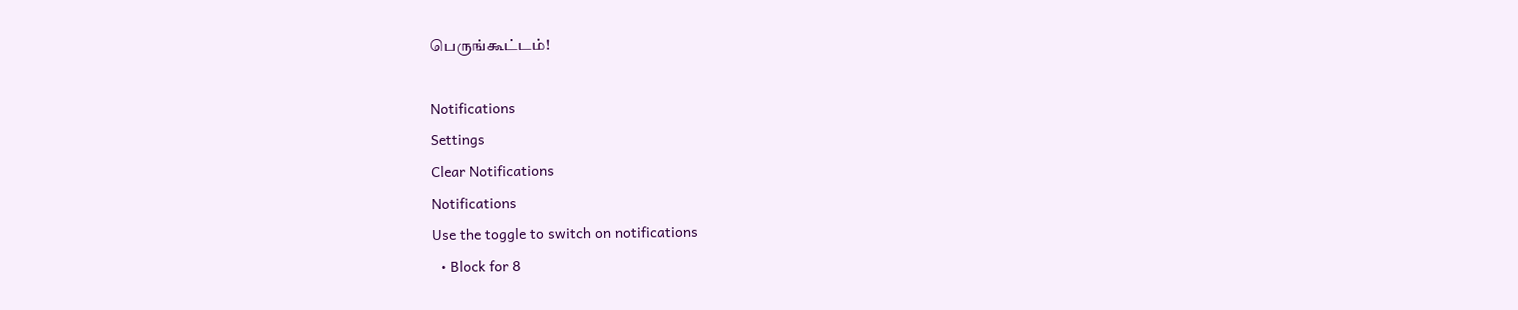பெருங்கூட்டம்!

Notifications
Settings
Clear Notifications
Notifications
Use the toggle to switch on notifications
  • Block for 8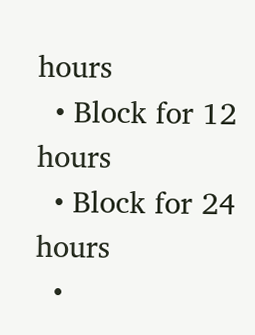hours
  • Block for 12 hours
  • Block for 24 hours
  •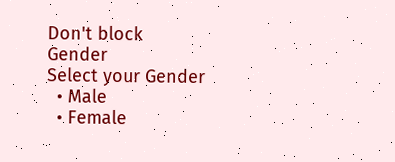Don't block
Gender
Select your Gender
  • Male
  • Female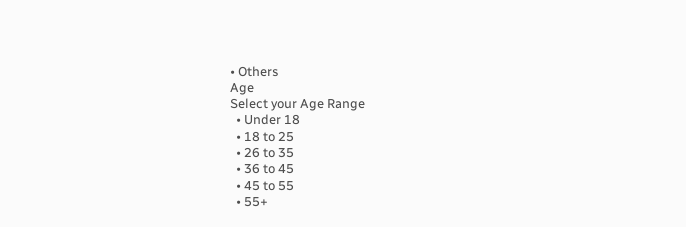• Others
Age
Select your Age Range
  • Under 18
  • 18 to 25
  • 26 to 35
  • 36 to 45
  • 45 to 55
  • 55+